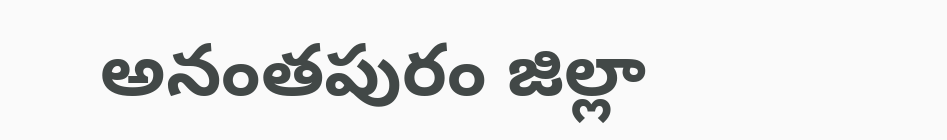అనంతపురం జిల్లా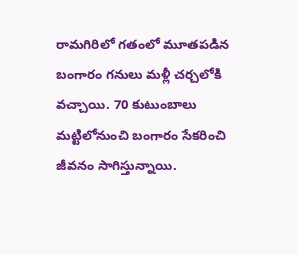రామగిరిలో గతంలో మూతపడిన బంగారం గనులు మళ్లీ చర్చలోకి వచ్చాయి. 70 కుటుంబాలు మట్టిలోనుంచి బంగారం సేకరించి జీవనం సాగిస్తున్నాయి.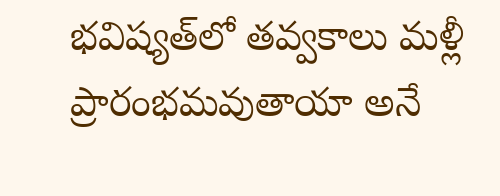భవిష్యత్‌లో తవ్వకాలు మళ్లీ ప్రారంభమవుతాయా అనే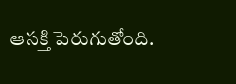ఆసక్తి పెరుగుతోంది.